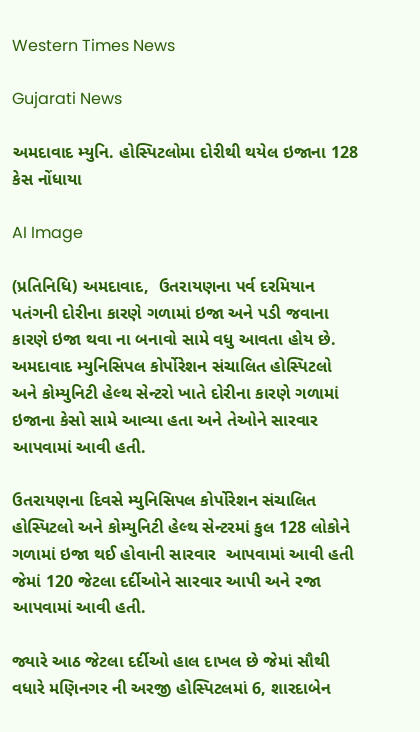Western Times News

Gujarati News

અમદાવાદ મ્યુનિ. હોસ્પિટલોમા દોરીથી થયેલ ઇજાના 128 કેસ નોંધાયા

AI Image

(પ્રતિનિધિ) અમદાવાદ,  ઉતરાયણના પર્વ દરમિયાન પતંગની દોરીના કારણે ગળામાં ઇજા અને પડી જવાના કારણે ઇજા થવા ના બનાવો સામે વધુ આવતા હોય છે. અમદાવાદ મ્યુનિસિપલ કોર્પોરેશન સંચાલિત હોસ્પિટલો અને કોમ્યુનિટી હેલ્થ સેન્ટરો ખાતે દોરીના કારણે ગળામાં ઇજાના કેસો સામે આવ્યા હતા અને તેઓને સારવાર આપવામાં આવી હતી.

ઉતરાયણના દિવસે મ્યુનિસિપલ કોર્પોરેશન સંચાલિત હોસ્પિટલો અને કોમ્યુનિટી હેલ્થ સેન્ટરમાં કુલ 128 લોકોને ગળામાં ઇજા થઈ હોવાની સારવાર  આપવામાં આવી હતી જેમાં 120 જેટલા દર્દીઓને સારવાર આપી અને રજા આપવામાં આવી હતી.

જ્યારે આઠ જેટલા દર્દીઓ હાલ દાખલ છે જેમાં સૌથી વધારે મણિનગર ની અરજી હોસ્પિટલમાં 6, શારદાબેન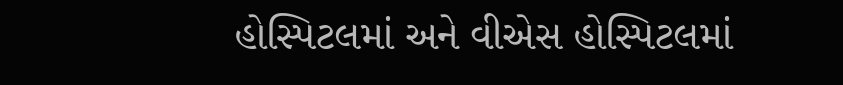હોસ્પિટલમાં અને વીએસ હોસ્પિટલમાં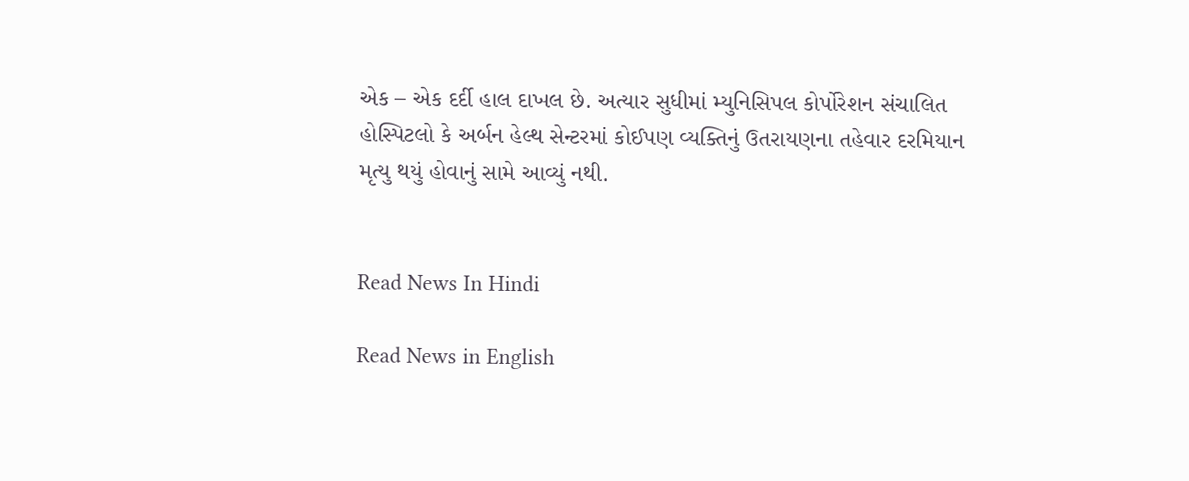એક – એક દર્દી હાલ દાખલ છે. અત્યાર સુધીમાં મ્યુનિસિપલ કોર્પોરેશન સંચાલિત હોસ્પિટલો કે અર્બન હેલ્થ સેન્ટરમાં કોઈપણ વ્યક્તિનું ઉતરાયણના તહેવાર દરમિયાન મૃત્યુ થયું હોવાનું સામે આવ્યું નથી.


Read News In Hindi

Read News in English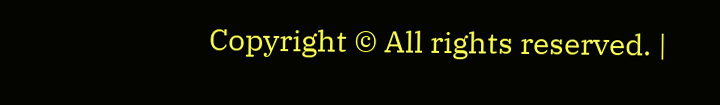Copyright © All rights reserved. |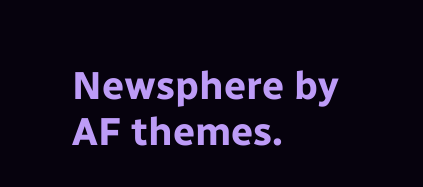Newsphere by AF themes.